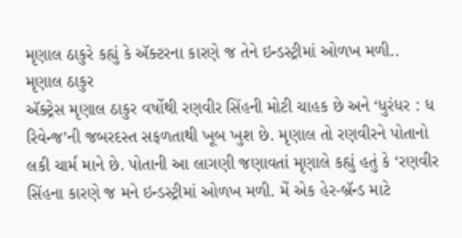મૃણાલ ઠાકુરે કહ્યું કે ઍક્ટરના કારણે જ તેને ઇન્ડસ્ટ્રીમાં ઓળખ મળી..
મૃણાલ ઠાકુર
ઍક્ટ્રેસ મૃણાલ ઠાકુર વર્ષોથી રણવીર સિંહની મોટી ચાહક છે અને ‘ધુરંધર : ધ રિવેન્જ’ની જબરદસ્ત સફળતાથી ખૂબ ખુશ છે. મૃણાલ તો રણવીરને પોતાનો લકી ચાર્મ માને છે. પોતાની આ લાગણી જણાવતાં મૃણાલે કહ્યું હતું કે ‘રણવીર સિંહના કારણે જ મને ઇન્ડસ્ટ્રીમાં ઓળખ મળી. મેં એક હેર-બ્રૅન્ડ માટે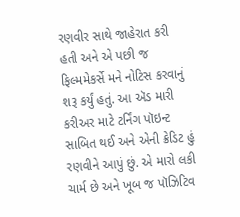રણવીર સાથે જાહેરાત કરી હતી અને એ પછી જ ફિલ્મમેકર્સે મને નોટિસ કરવાનું શરૂ કર્યું હતું. આ ઍડ મારી કરીઅર માટે ટર્નિંગ પૉઇન્ટ સાબિત થઈ અને એની ક્રેડિટ હું રણવીને આપું છું. એ મારો લકી ચાર્મ છે અને ખૂબ જ પૉઝિટિવ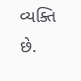વ્યક્તિ છે.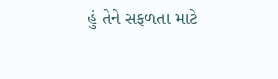હું તેને સફળતા માટે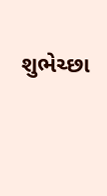શુભેચ્છા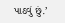પાઠવું છું.’